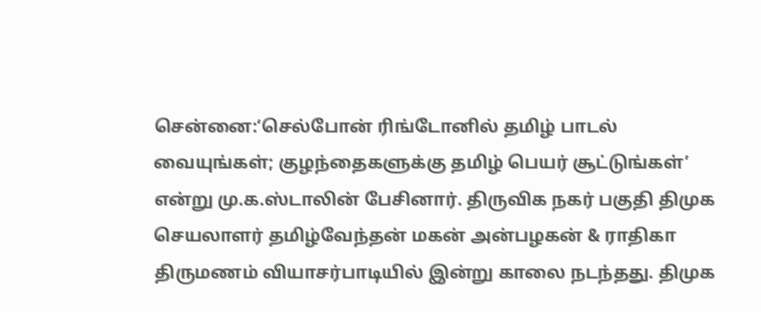சென்னை:‘செல்போன் ரிங்டோனில் தமிழ் பாடல் வையுங்கள்; குழந்தைகளுக்கு தமிழ் பெயர் சூட்டுங்கள்’ என்று மு.க.ஸ்டாலின் பேசினார். திருவிக நகர் பகுதி திமுக செயலாளர் தமிழ்வேந்தன் மகன் அன்பழகன் & ராதிகா திருமணம் வியாசர்பாடியில் இன்று காலை நடந்தது. திமுக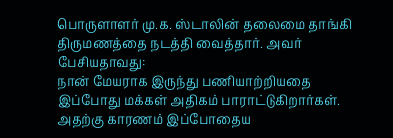பொருளாளர் மு.க. ஸ்டாலின் தலைமை தாங்கி திருமணத்தை நடத்தி வைத்தார். அவர் பேசியதாவது:
நான் மேயராக இருந்து பணியாற்றியதை இப்போது மக்கள் அதிகம் பாராட்டுகிறார்கள். அதற்கு காரணம் இப்போதைய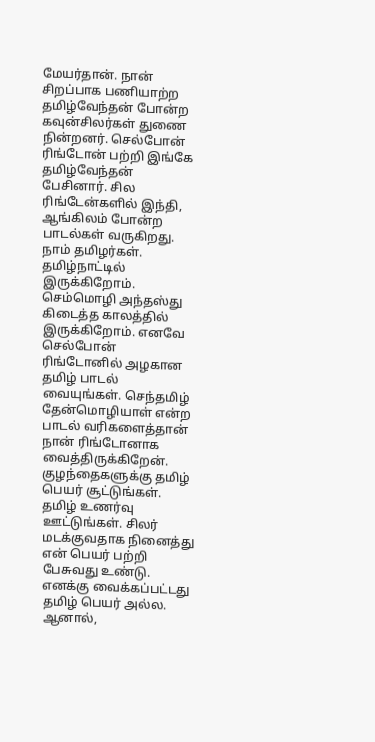மேயர்தான். நான் சிறப்பாக பணியாற்ற தமிழ்வேந்தன் போன்ற கவுன்சிலர்கள் துணை நின்றனர். செல்போன் ரிங்டோன் பற்றி இங்கே தமிழ்வேந்தன் பேசினார். சில ரிங்டேன்களில் இந்தி, ஆங்கிலம் போன்ற பாடல்கள் வருகிறது. நாம் தமிழர்கள். தமிழ்நாட்டில் இருக்கிறோம். செம்மொழி அந்தஸ்து கிடைத்த காலத்தில் இருக்கிறோம். எனவே செல்போன் ரிங்டோனில் அழகான தமிழ் பாடல் வையுங்கள். செந்தமிழ் தேன்மொழியாள் என்ற பாடல் வரிகளைத்தான் நான் ரிங்டோனாக வைத்திருக்கிறேன்.
குழந்தைகளுக்கு தமிழ் பெயர் சூட்டுங்கள். தமிழ் உணர்வு ஊட்டுங்கள். சிலர் மடக்குவதாக நினைத்து என் பெயர் பற்றி பேசுவது உண்டு. எனக்கு வைக்கப்பட்டது தமிழ் பெயர் அல்ல. ஆனால்,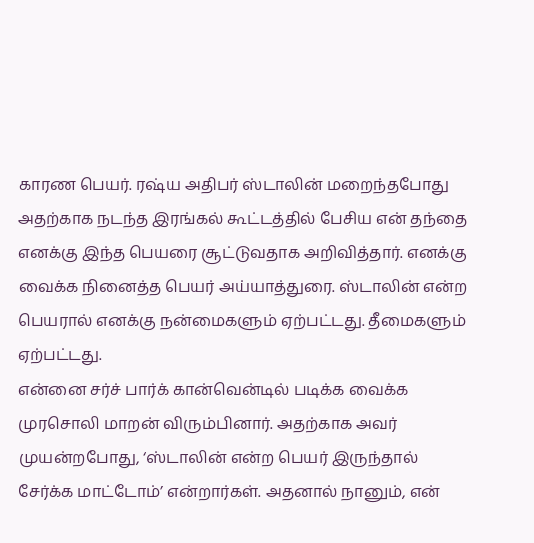காரண பெயர். ரஷ்ய அதிபர் ஸ்டாலின் மறைந்தபோது அதற்காக நடந்த இரங்கல் கூட்டத்தில் பேசிய என் தந்தை எனக்கு இந்த பெயரை சூட்டுவதாக அறிவித்தார். எனக்கு வைக்க நினைத்த பெயர் அய்யாத்துரை. ஸ்டாலின் என்ற பெயரால் எனக்கு நன்மைகளும் ஏற்பட்டது. தீமைகளும் ஏற்பட்டது.
என்னை சர்ச் பார்க் கான்வென்டில் படிக்க வைக்க முரசொலி மாறன் விரும்பினார். அதற்காக அவர் முயன்றபோது, ‘ஸ்டாலின் என்ற பெயர் இருந்தால் சேர்க்க மாட்டோம்’ என்றார்கள். அதனால் நானும், என்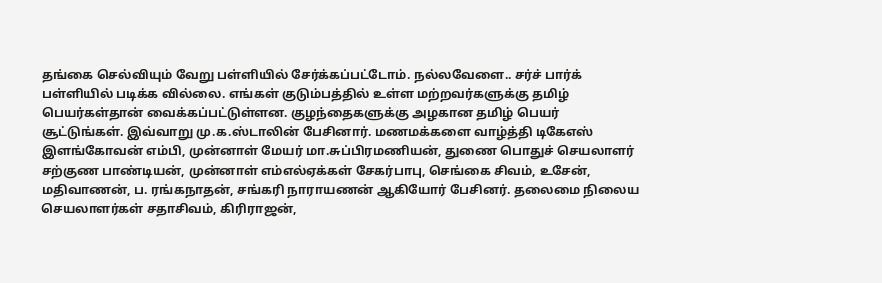தங்கை செல்வியும் வேறு பள்ளியில் சேர்க்கப்பட்டோம். நல்லவேளை.. சர்ச் பார்க் பள்ளியில் படிக்க வில்லை. எங்கள் குடும்பத்தில் உள்ள மற்றவர்களுக்கு தமிழ் பெயர்கள்தான் வைக்கப்பட்டுள்ளன. குழந்தைகளுக்கு அழகான தமிழ் பெயர் சூட்டுங்கள். இவ்வாறு மு.க.ஸ்டாலின் பேசினார். மணமக்களை வாழ்த்தி டிகேஎஸ் இளங்கோவன் எம்பி, முன்னாள் மேயர் மா.சுப்பிரமணியன், துணை பொதுச் செயலாளர் சற்குண பாண்டியன், முன்னாள் எம்எல்ஏக்கள் சேகர்பாபு, செங்கை சிவம், உசேன், மதிவாணன், ப. ரங்கநாதன், சங்கரி நாராயணன் ஆகியோர் பேசினர். தலைமை நிலைய செயலாளர்கள் சதாசிவம், கிரிராஜன்,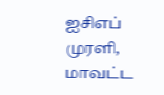ஐசிஎப் முரளி, மாவட்ட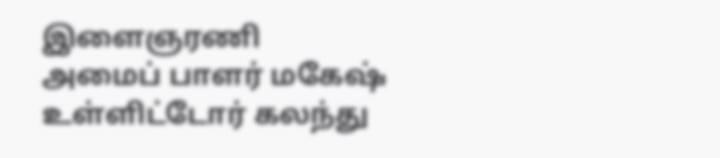இளைஞரணி அமைப் பாளர் மகேஷ் உள்ளிட்டோர் கலந்து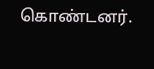கொண்டனர்.